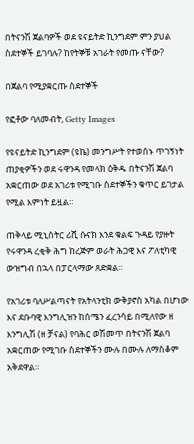በትናንሽ ጀልባዎች ወደ ዩናይትድ ኪንግደም ምን ያህል ስደተኞች ይገባሉ? ከየትኞቹ አገራት የመጡ ናቸው?

በጀልባ የሚያቋርጡ ስደተኞች

የፎቶው ባለመብት, Getty Images

የዩናይትድ ኪንግደም (ዩኬ) መንግሥት የተወሰኑ ጥገኝነት ጠያቂዎችን ወደ ሩዋንዳ የመላክ ዕቅዱ በትናንሽ ጀልባ አቋርጠው ወደ አገሪቱ የሚገቡ ስደተኞችን ቁጥር ይገታል የሚል እምነት ይዟል።

ጠቅላይ ሚኒስትር ሪሺ ሱናክ እንደ ቁልፍ ጉዳይ የያዙት የሩዋንዳ ረቂቅ ሕግ ከረጅም ወራት ሕጋዊ እና ፖለቲካዊ ውዝግብ በኋላ በፓርላማው ጸድቋል።

የአገሪቱ ባለሥልጣናት የአትላንቲክ ውቅያኖስ አካል በሆነው እና ደቡባዊ እንግሊዝን ከሰሜን ፈረንሳይ በሚለየው ዘ እንግሊሽ (ዘ ቻናል) የባሕር ወሽመጥ በትናንሽ ጀልባ አቋርጠው የሚገቡ ስደተኞችን ሙሉ በሙሉ ለማስቆም አቅደዋል።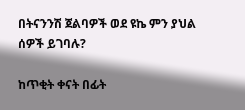በትናንንሽ ጀልባዎች ወደ ዩኬ ምን ያህል ሰዎች ይገባሉ?

ከጥቂት ቀናት በፊት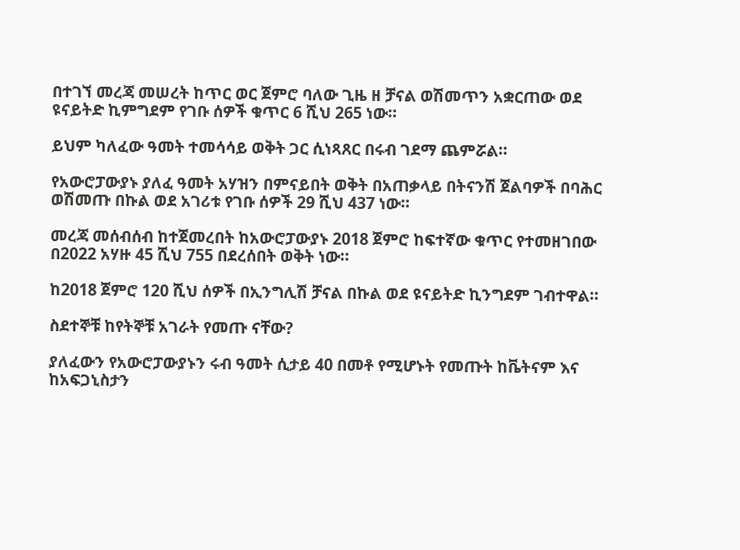በተገኘ መረጃ መሠረት ከጥር ወር ጀምሮ ባለው ጊዜ ዘ ቻናል ወሽመጥን አቋርጠው ወደ ዩናይትድ ኪምግደም የገቡ ሰዎች ቁጥር 6 ሺህ 265 ነው።

ይህም ካለፈው ዓመት ተመሳሳይ ወቅት ጋር ሲነጻጸር በሩብ ገደማ ጨምሯል።

የአውሮፓውያኑ ያለፈ ዓመት አሃዝን በምናይበት ወቅት በአጠቃላይ በትናንሽ ጀልባዎች በባሕር ወሽመጡ በኩል ወደ አገሪቱ የገቡ ሰዎች 29 ሺህ 437 ነው።

መረጃ መሰብሰብ ከተጀመረበት ከአውሮፓውያኑ 2018 ጀምሮ ከፍተኛው ቁጥር የተመዘገበው በ2022 አሃዙ 45 ሺህ 755 በደረሰበት ወቅት ነው።

ከ2018 ጀምሮ 120 ሺህ ሰዎች በኢንግሊሽ ቻናል በኩል ወደ ዩናይትድ ኪንግደም ገብተዋል።

ስደተኞቹ ከየትኞቹ አገራት የመጡ ናቸው?

ያለፈውን የአውሮፓውያኑን ሩብ ዓመት ሲታይ 40 በመቶ የሚሆኑት የመጡት ከቬትናም እና ከአፍጋኒስታን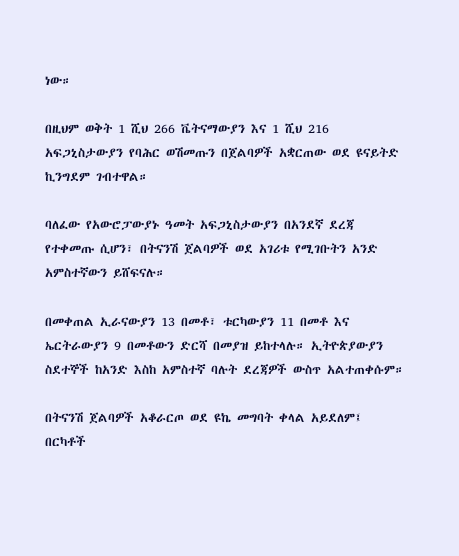ነው።

በዚህም ወቅት 1 ሺህ 266 ቬትናማውያን እና 1 ሺህ 216 አፍጋኒስታውያን የባሕር ወሽመጡን በጀልባዎች አቋርጠው ወደ ዩናይትድ ኪንግደም ገብተዋል።

ባለፈው የአውሮፓውያኑ ዓመት አፍጋኒስታውያን በአንደኛ ደረጃ የተቀመጡ ሲሆን፣ በትናንሽ ጀልባዎች ወደ አገሪቱ የሚገቡትን አንድ አምስተኛውን ይሸፍናሉ።

በመቀጠል ኢራናውያን 13 በመቶ፣ ቱርካውያን 11 በመቶ እና ኤርትራውያን 9 በመቶውን ድርሻ በመያዝ ይከተላሉ። ኢትዮጵያውያን ስደተኞች ከአንድ እስከ አምስተኛ ባሉት ደረጃዎች ውስጥ አልተጠቀሱም።

በትናንሽ ጀልባዎች አቆራርጦ ወደ ዩኬ መግባት ቀላል አይደለም፤ በርካቶች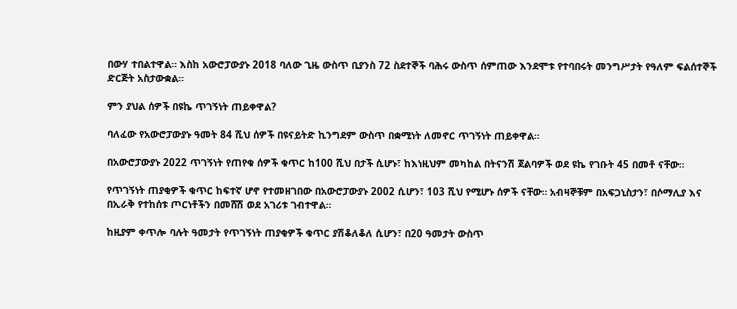በውሃ ተበልተዋል። እስከ አውሮፓውያኑ 2018 ባለው ጊዜ ውስጥ ቢያንስ 72 ስደተኞች ባሕሩ ውስጥ ሰምጠው እንደሞቱ የተባበሩት መንግሥታት የዓለም ፍልሰተኞች ድርጅት አስታውቋል።

ምን ያህል ሰዎች በዩኬ ጥገኝነት ጠይቀዋል?

ባለፈው የአውሮፓውያኑ ዓመት 84 ሺህ ሰዎች በዩናይትድ ኪንግደም ውስጥ በቋሚነት ለመኖር ጥገኝነት ጠይቀዋል።

በአውሮፓውያኑ 2022 ጥገኝነት የጠየቁ ሰዎች ቁጥር ከ100 ሺህ በታች ሲሆኑ፣ ከእነዚህም መካከል በትናንሽ ጀልባዎች ወደ ዩኬ የገቡት 45 በመቶ ናቸው።

የጥገኝነት ጠያቂዎች ቁጥር ከፍተኛ ሆኖ የተመዘገበው በአውሮፓውያኑ 2002 ሲሆን፣ 103 ሺህ የሚሆኑ ሰዎች ናቸው። አብዛኞቹም በአፍጋኒስታን፣ በሶማሊያ እና በኢራቅ የተከሰቱ ጦርነቶችን በመሸሽ ወደ አገሪቱ ገብተዋል።

ከዚያም ቀጥሎ ባሉት ዓመታት የጥገኝነት ጠያቂዎች ቁጥር ያሽቆለቆለ ሲሆን፣ በ20 ዓመታት ውስጥ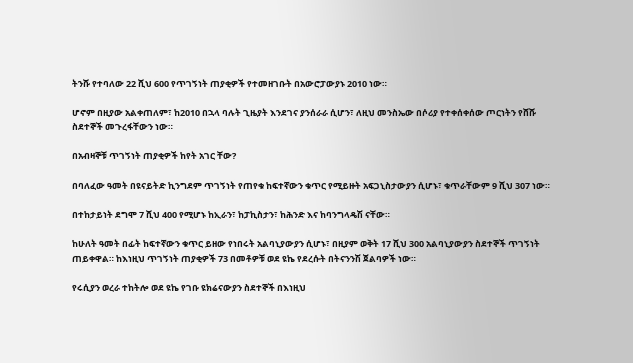ትንሹ የተባለው 22 ሺህ 600 የጥገኝነት ጠያቂዎች የተመዘገቡት በአውሮፓውያኑ 2010 ነው።

ሆኖም በዚያው አልቀጠለም፣ ከ2010 በኋላ ባሉት ጊዜያት እንደገና ያንሰራራ ሲሆን፣ ለዚህ መንስኤው በሶሪያ የተቀሰቀሰው ጦርነትን የሸሹ ስደተኞች መጉረፋቸውን ነው።

በአብዛኞቹ ጥገኝነት ጠያቂዎች ከየት አገር ቸው?

በባለፈው ዓመት በዩናይትድ ኪንግደም ጥገኝነት የጠየቁ ከፍተኛውን ቁጥር የሚይዙት አፍጋኒስታውያን ሲሆኑ፣ ቁጥራቸውም 9 ሺህ 307 ነው።

በተከታይነት ደግሞ 7 ሺህ 400 የሚሆኑ ከኢራን፣ ከፓኪስታን፣ ከሕንድ እና ከባንግላዴሽ ናቸው።

ከሁለት ዓመት በፊት ከፍተኛውን ቁጥር ይዘው የነበሩት አልባኒያውያን ሲሆኑ፣ በዚያም ወቅት 17 ሺህ 300 አልባኒያውያን ስደተኞች ጥገኝነት ጠይቀዋል። ከእነዚህ ጥገኝነት ጠያቂዎች 73 በመቶዎቹ ወደ ዩኬ የደረሱት በትናንንሽ ጀልባዎች ነው።

የሩሲያን ወረራ ተከትሎ ወደ ዩኬ የገቡ ዩክሬናውያን ስደተኞች በእነዚህ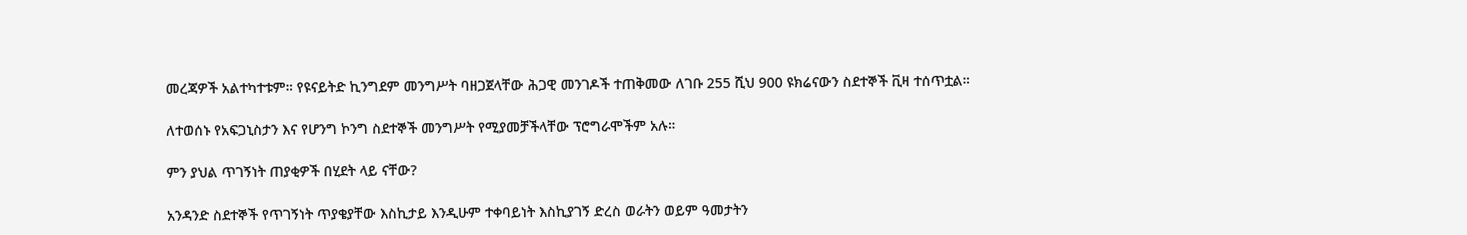መረጃዎች አልተካተቱም። የዩናይትድ ኪንግደም መንግሥት ባዘጋጀላቸው ሕጋዊ መንገዶች ተጠቅመው ለገቡ 255 ሺህ 900 ዩክሬናውን ስደተኞች ቪዛ ተሰጥቷል።

ለተወሰኑ የአፍጋኒስታን እና የሆንግ ኮንግ ስደተኞች መንግሥት የሚያመቻችላቸው ፕሮግራሞችም አሉ።

ምን ያህል ጥገኝነት ጠያቂዎች በሂደት ላይ ናቸው?

አንዳንድ ስደተኞች የጥገኝነት ጥያቄያቸው እስኪታይ እንዲሁም ተቀባይነት እስኪያገኝ ድረስ ወራትን ወይም ዓመታትን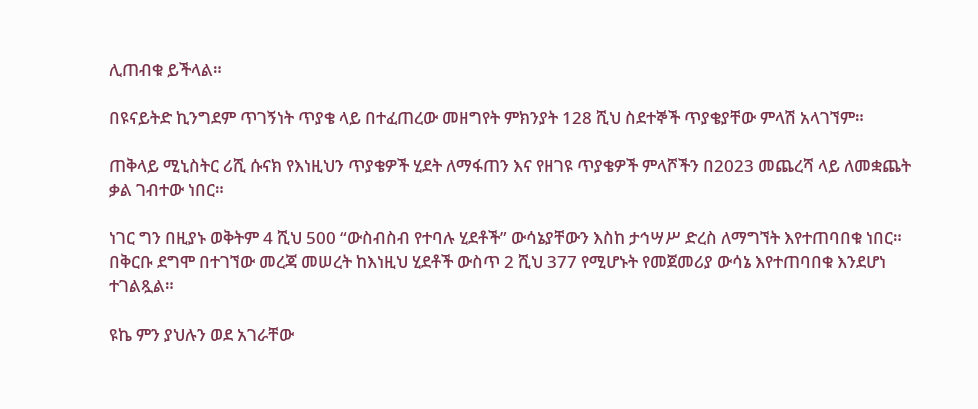ሊጠብቁ ይችላል።

በዩናይትድ ኪንግደም ጥገኝነት ጥያቄ ላይ በተፈጠረው መዘግየት ምክንያት 128 ሺህ ስደተኞች ጥያቄያቸው ምላሽ አላገኘም።

ጠቅላይ ሚኒስትር ሪሺ ሱናክ የእነዚህን ጥያቄዎች ሂደት ለማፋጠን እና የዘገዩ ጥያቄዎች ምላሾችን በ2023 መጨረሻ ላይ ለመቋጨት ቃል ገብተው ነበር።

ነገር ግን በዚያኑ ወቅትም 4 ሺህ 500 “ውስብስብ የተባሉ ሂደቶች” ውሳኔያቸውን እስከ ታኅሣሥ ድረስ ለማግኘት እየተጠባበቁ ነበር። በቅርቡ ደግሞ በተገኘው መረጃ መሠረት ከእነዚህ ሂደቶች ውስጥ 2 ሺህ 377 የሚሆኑት የመጀመሪያ ውሳኔ እየተጠባበቁ እንደሆነ ተገልጿል።

ዩኬ ምን ያህሉን ወደ አገራቸው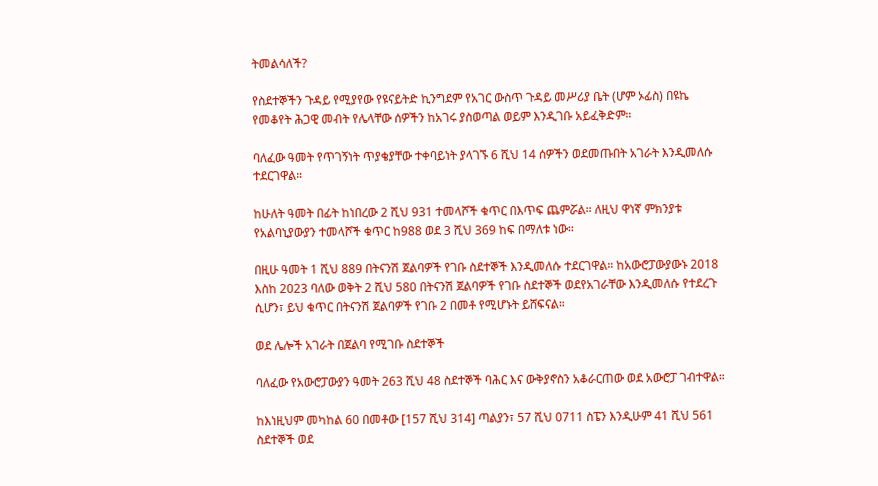ትመልሳለች?

የስደተኞችን ጉዳይ የሚያየው የዩናይትድ ኪንግደም የአገር ውስጥ ጉዳይ መሥሪያ ቤት (ሆም ኦፊስ) በዩኬ የመቆየት ሕጋዊ መብት የሌላቸው ሰዎችን ከአገሩ ያስወጣል ወይም እንዲገቡ አይፈቅድም።

ባለፈው ዓመት የጥገኝነት ጥያቄያቸው ተቀባይነት ያላገኙ 6 ሺህ 14 ሰዎችን ወደመጡበት አገራት እንዲመለሱ ተደርገዋል።

ከሁለት ዓመት በፊት ከነበረው 2 ሺህ 931 ተመላሾች ቁጥር በእጥፍ ጨምሯል። ለዚህ ዋነኛ ምክንያቱ የአልባኒያውያን ተመላሾች ቁጥር ከ988 ወደ 3 ሺህ 369 ከፍ በማለቱ ነው።

በዚሁ ዓመት 1 ሺህ 889 በትናንሽ ጀልባዎች የገቡ ስደተኞች እንዲመለሱ ተደርገዋል። ከአውሮፓውያውኑ 2018 እስከ 2023 ባለው ወቅት 2 ሺህ 580 በትናንሽ ጀልባዎች የገቡ ስደተኞች ወደየአገራቸው እንዲመለሱ የተደረጉ ሲሆን፣ ይህ ቁጥር በትናንሽ ጀልባዎች የገቡ 2 በመቶ የሚሆኑት ይሸፍናል።

ወደ ሌሎች አገራት በጀልባ የሚገቡ ስደተኞች

ባለፈው የአውሮፓውያን ዓመት 263 ሺህ 48 ስደተኞች ባሕር እና ውቅያኖስን አቆራርጠው ወደ አውሮፓ ገብተዋል።

ከእነዚህም መካከል 60 በመቶው [157 ሺህ 314] ጣልያን፣ 57 ሺህ 0711 ስፔን እንዲሁም 41 ሺህ 561 ስደተኞች ወደ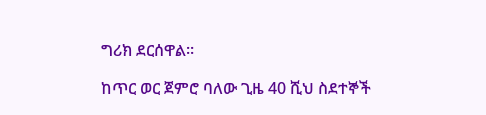ግሪክ ደርሰዋል።

ከጥር ወር ጀምሮ ባለው ጊዜ 40 ሺህ ስደተኞች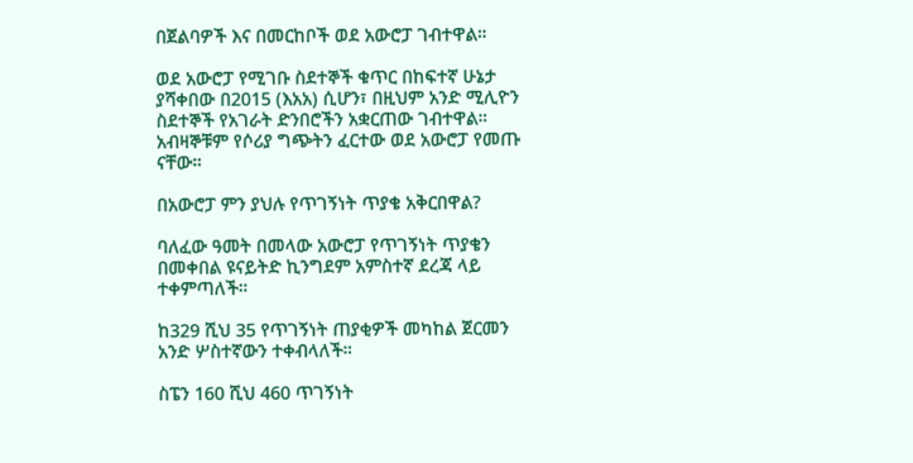በጀልባዎች እና በመርከቦች ወደ አውሮፓ ገብተዋል።

ወደ አውሮፓ የሚገቡ ስደተኞች ቁጥር በከፍተኛ ሁኔታ ያሻቀበው በ2015 (እአአ) ሲሆን፣ በዚህም አንድ ሚሊዮን ስደተኞች የአገራት ድንበሮችን አቋርጠው ገብተዋል። አብዛኞቹም የሶሪያ ግጭትን ፈርተው ወደ አውሮፓ የመጡ ናቸው።

በአውሮፓ ምን ያህሉ የጥገኝነት ጥያቄ አቅርበዋል?

ባለፈው ዓመት በመላው አውሮፓ የጥገኝነት ጥያቄን በመቀበል ዩናይትድ ኪንግደም አምስተኛ ደረጃ ላይ ተቀምጣለች።

ከ329 ሺህ 35 የጥገኝነት ጠያቂዎች መካከል ጀርመን አንድ ሦስተኛውን ተቀብላለች።

ስፔን 160 ሺህ 460 ጥገኝነት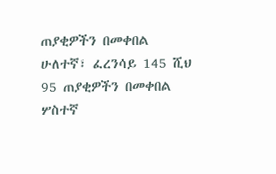ጠያቂዎችን በመቀበል ሁለተኛ፣ ፈረንሳይ 145 ሺህ 95 ጠያቂዎችን በመቀበል ሦስተኛ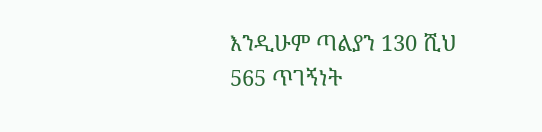እንዲሁም ጣልያን 130 ሺህ 565 ጥገኝነት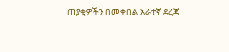ጠያቂዎችን በመቀበል አራተኛ ደረጃ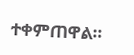ተቀምጠዋል።